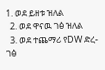1. ወደ ይዘቱ ዝለል
  2. ወደ ዋናዉ ገፅ ዝለል
  3. ወደ ተጨማሪ የDW ድረ-ገፅ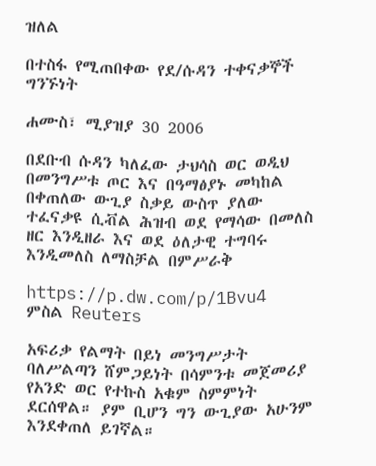ዝለል

በተስፋ የሚጠበቀው የደ/ሱዳን ተቀናቃኞች ግንኙነት

ሐሙስ፣ ሚያዝያ 30 2006

በደቡብ ሱዳን ካለፈው ታህሳስ ወር ወዲህ በመንግሥቱ ጦር እና በዓማፅያኑ መካከል በቀጠለው ውጊያ ስቃይ ውስጥ ያለው ተፈናቃዩ ሲቭል ሕዝብ ወደ የማሳው በመለስ ዘር እንዲዘራ እና ወደ ዕለታዊ ተግባሩ እንዲመለስ ለማስቻል በምሥራቅ

https://p.dw.com/p/1Bvu4
ምስል Reuters

አፍሪቃ የልማት በይነ መንግሥታት ባለሥልጣን ሸምጋይነት በሳምንቱ መጀመሪያ የአንድ ወር የተኩስ አቁም ስምምነት ደርሰዋል። ያም ቢሆን ግን ውጊያው አሁንም እንደቀጠለ ይገኛል።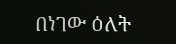በነገው ዕለት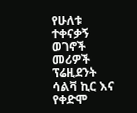የሁለቱ ተቀናቃኝ ወገኖች መሪዎች ፕሬዚደንት ሳልቫ ኪር እና የቀድሞ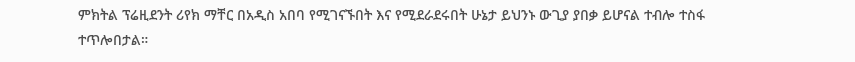ምክትል ፕሬዚደንት ሪየክ ማቸር በአዲስ አበባ የሚገናኙበት እና የሚደራደሩበት ሁኔታ ይህንኑ ውጊያ ያበቃ ይሆናል ተብሎ ተስፋ ተጥሎበታል።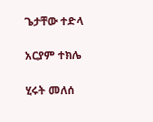ጌታቸው ተድላ

አርያም ተክሌ

ሂሩት መለሰ